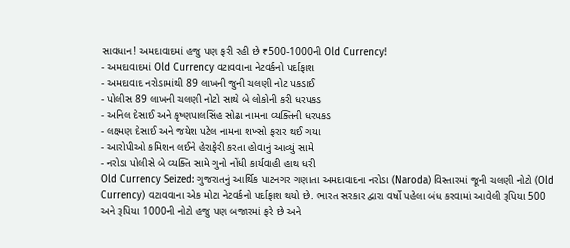સાવધાન! અમદાવાદમાં હજુ પણ ફરી રહી છે ₹500-1000ની Old Currency!
- અમદાવાદમાં Old Currency વટાવવાના નેટવર્કનો પર્દાફાશ
- અમદાવાદ નરોડામાંથી 89 લાખની જુની ચલણી નોટ પકડાઈ
- પોલીસ 89 લાખની ચલણી નોટો સાથે બે લોકોની કરી ધરપકડ
- અનિલ દેસાઈ અને કૃષ્ણપાલસિંહ સોઢા નામના વ્યક્તિની ધરપકડ
- લક્ષ્મણ દેસાઈ અને જયેશ પટેલ નામના શખ્સો ફરાર થઈ ગયા
- આરોપીઓ કમિશન લઈને હેરાફેરી કરતા હોવાનું આવ્યું સામે
- નરોડા પોલીસે બે વ્યક્તિ સામે ગુનો નોંધી કાર્યવાહી હાથ ધરી
Old Currency Seized: ગુજરાતનું આર્થિક પાટનગર ગણાતા અમદાવાદના નરોડા (Naroda) વિસ્તારમાં જૂની ચલણી નોટો (Old Currency) વટાવવાના એક મોટા નેટવર્કનો પર્દાફાશ થયો છે. ભારત સરકાર દ્વારા વર્ષો પહેલા બંધ કરવામાં આવેલી રૂપિયા 500 અને રૂપિયા 1000ની નોટો હજુ પણ બજારમાં ફરે છે અને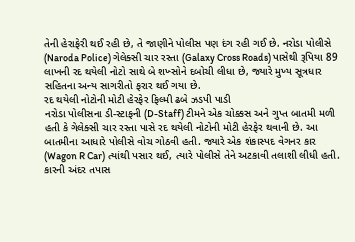તેની હેરાફેરી થઈ રહી છે, તે જાણીને પોલીસ પણ દંગ રહી ગઈ છે. નરોડા પોલીસે (Naroda Police) ગેલેક્સી ચાર રસ્તા (Galaxy Cross Roads) પાસેથી રૂપિયા 89 લાખની રદ થયેલી નોટો સાથે બે શખ્સોને દબોચી લીધા છે, જ્યારે મુખ્ય સૂત્રધાર સહિતના અન્ય સાગરીતો ફરાર થઈ ગયા છે.
રદ થયેલી નોટોની મોટી હેરફેર ફિલ્મી ઢબે ઝડપી પાડી
નરોડા પોલીસના ડી-સ્ટાફની (D-Staff) ટીમને એક ચોક્કસ અને ગુપ્ત બાતમી મળી હતી કે ગેલેક્સી ચાર રસ્તા પાસે રદ થયેલી નોટોની મોટી હેરફેર થવાની છે. આ બાતમીના આધારે પોલીસે વોચ ગોઠવી હતી. જ્યારે એક શંકાસ્પદ વેગનર કાર (Wagon R Car) ત્યાંથી પસાર થઈ, ત્યારે પોલીસે તેને અટકાવી તલાશી લીધી હતી. કારની અંદર તપાસ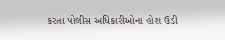કરતા પોલીસ અધિકારીઓના હોશ ઉડી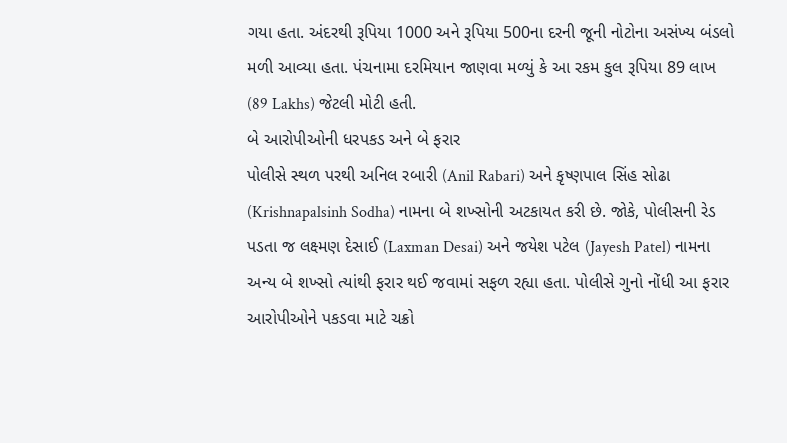ગયા હતા. અંદરથી રૂપિયા 1000 અને રૂપિયા 500ના દરની જૂની નોટોના અસંખ્ય બંડલો મળી આવ્યા હતા. પંચનામા દરમિયાન જાણવા મળ્યું કે આ રકમ કુલ રૂપિયા 89 લાખ (89 Lakhs) જેટલી મોટી હતી.
બે આરોપીઓની ધરપકડ અને બે ફરાર
પોલીસે સ્થળ પરથી અનિલ રબારી (Anil Rabari) અને કૃષ્ણપાલ સિંહ સોઢા (Krishnapalsinh Sodha) નામના બે શખ્સોની અટકાયત કરી છે. જોકે, પોલીસની રેડ પડતા જ લક્ષ્મણ દેસાઈ (Laxman Desai) અને જયેશ પટેલ (Jayesh Patel) નામના અન્ય બે શખ્સો ત્યાંથી ફરાર થઈ જવામાં સફળ રહ્યા હતા. પોલીસે ગુનો નોંધી આ ફરાર આરોપીઓને પકડવા માટે ચક્રો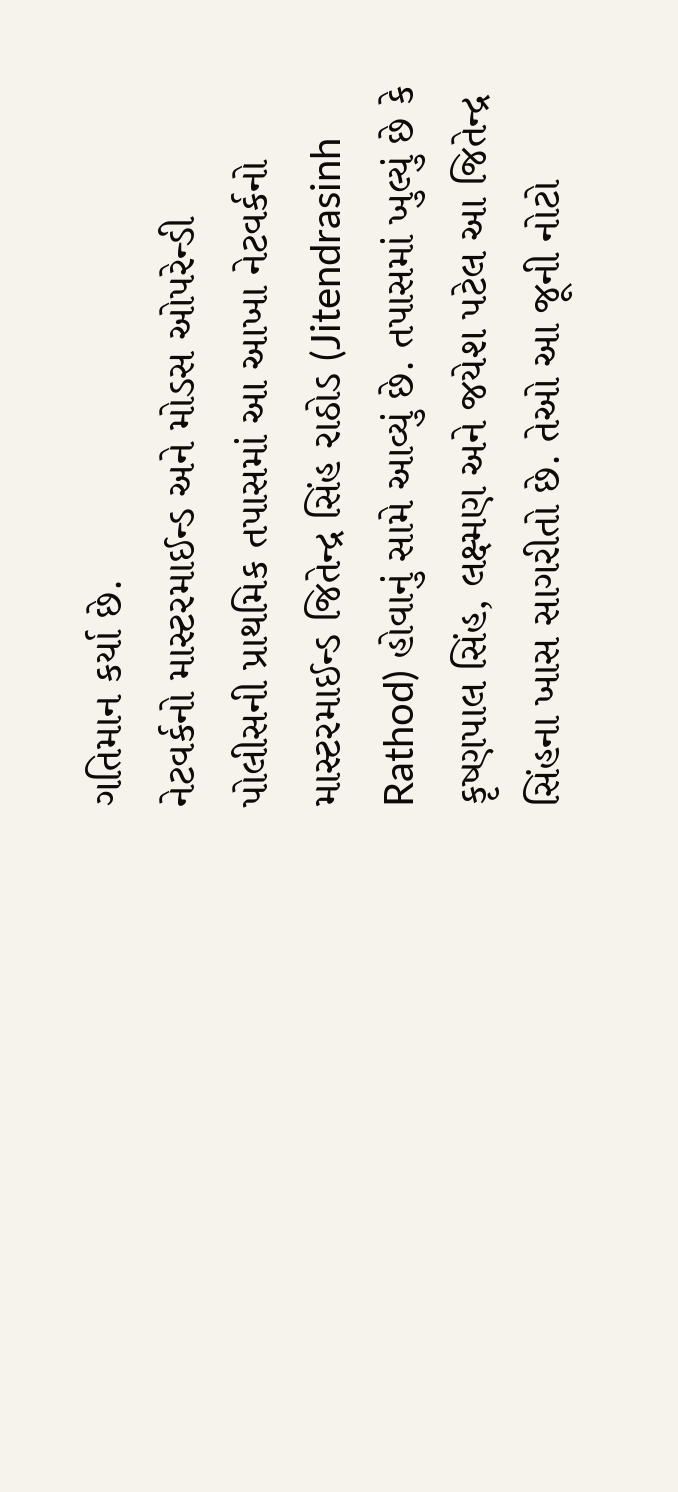ગતિમાન કર્યા છે.
નેટવર્કનો માસ્ટરમાઈન્ડ અને મોડસ ઓપરેન્ડી
પોલીસની પ્રાથમિક તપાસમાં આ આખા નેટવર્કનો માસ્ટરમાઈન્ડ જિતેન્દ્ર સિંહ રાઠોડ (Jitendrasinh Rathod) હોવાનું સામે આવ્યું છે. તપાસમાં ખુલ્યું છે કે કૃષ્ણપાલ સિંહ, લક્ષ્મણ અને જયેશ પટેલ આ જિતેન્દ્ર સિંહના ખાસ સાગરીતો છે. તેઓ આ જૂની નોટો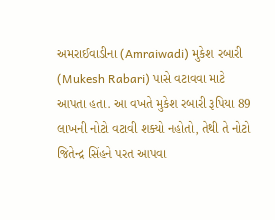અમરાઈવાડીના (Amraiwadi) મુકેશ રબારી (Mukesh Rabari) પાસે વટાવવા માટે આપતા હતા. આ વખતે મુકેશ રબારી રૂપિયા 89 લાખની નોટો વટાવી શક્યો નહોતો, તેથી તે નોટો જિતેન્દ્ર સિંહને પરત આપવા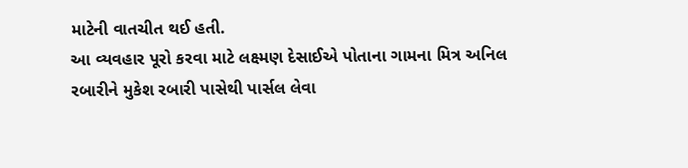માટેની વાતચીત થઈ હતી.
આ વ્યવહાર પૂરો કરવા માટે લક્ષ્મણ દેસાઈએ પોતાના ગામના મિત્ર અનિલ રબારીને મુકેશ રબારી પાસેથી પાર્સલ લેવા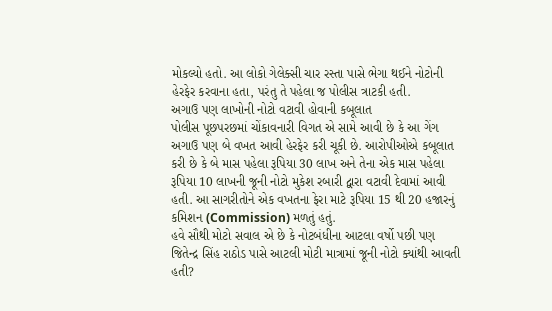મોકલ્યો હતો. આ લોકો ગેલેક્સી ચાર રસ્તા પાસે ભેગા થઈને નોટોની હેરફેર કરવાના હતા, પરંતુ તે પહેલા જ પોલીસ ત્રાટકી હતી.
અગાઉ પણ લાખોની નોટો વટાવી હોવાની કબૂલાત
પોલીસ પૂછપરછમાં ચોંકાવનારી વિગત એ સામે આવી છે કે આ ગેંગ અગાઉ પણ બે વખત આવી હેરફેર કરી ચૂકી છે. આરોપીઓએ કબૂલાત કરી છે કે બે માસ પહેલા રૂપિયા 30 લાખ અને તેના એક માસ પહેલા રૂપિયા 10 લાખની જૂની નોટો મુકેશ રબારી દ્વારા વટાવી દેવામાં આવી હતી. આ સાગરીતોને એક વખતના ફેરા માટે રૂપિયા 15 થી 20 હજારનું કમિશન (Commission) મળતું હતું.
હવે સૌથી મોટો સવાલ એ છે કે નોટબંધીના આટલા વર્ષો પછી પણ જિતેન્દ્ર સિંહ રાઠોડ પાસે આટલી મોટી માત્રામાં જૂની નોટો ક્યાંથી આવતી હતી?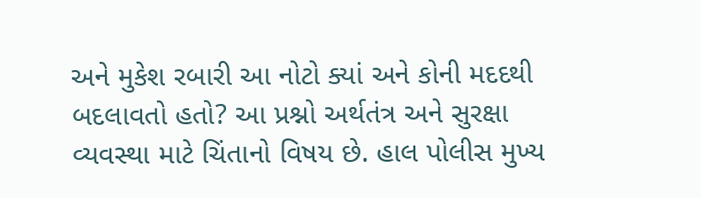અને મુકેશ રબારી આ નોટો ક્યાં અને કોની મદદથી બદલાવતો હતો? આ પ્રશ્નો અર્થતંત્ર અને સુરક્ષા વ્યવસ્થા માટે ચિંતાનો વિષય છે. હાલ પોલીસ મુખ્ય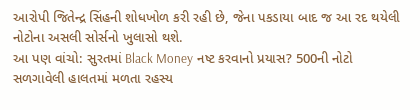આરોપી જિતેન્દ્ર સિંહની શોધખોળ કરી રહી છે, જેના પકડાયા બાદ જ આ રદ થયેલી નોટોના અસલી સોર્સનો ખુલાસો થશે.
આ પણ વાંચો: સુરતમાં Black Money નષ્ટ કરવાનો પ્રયાસ? 500ની નોટો સળગાવેલી હાલતમાં મળતા રહસ્ય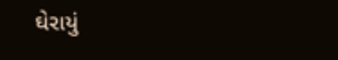ઘેરાયું